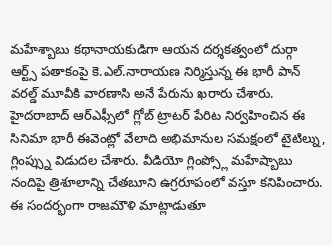మహేశ్బాబు కథానాయకుడిగా ఆయన దర్శకత్వంలో దుర్గా ఆర్ట్స్ పతాకంపై కె.ఎల్.నారాయణ నిర్మిస్తున్న ఈ భారీ పాన్ వరల్డ్ మూవీకి వారణాసి అనే పేరును ఖరారు చేశారు. హైదరాబాద్ ఆర్ఎఫ్సీలో గ్లోబ్ ట్రాటర్ పేరిట నిర్వహించిన ఈ సినిమా భారీ ఈవెంట్లో వేలాది అభిమానుల సమక్షంలో టైటిల్ను, గ్లింప్స్ను విడుదల చేశారు. వీడియో గ్లింప్స్లో మహేష్బాబు నందిపై త్రిశూలాన్ని చేతబూని ఉగ్రరూపంలో వస్తూ కనిపించారు. ఈ సందర్భంగా రాజమౌళి మాట్లాడుతూ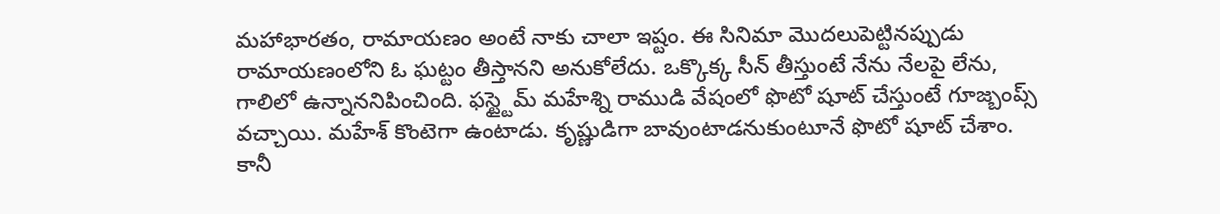మహాభారతం, రామాయణం అంటే నాకు చాలా ఇష్టం. ఈ సినిమా మొదలుపెట్టినప్పుడు రామాయణంలోని ఓ ఘట్టం తీస్తానని అనుకోలేదు. ఒక్కొక్క సీన్ తీస్తుంటే నేను నేలపై లేను, గాలిలో ఉన్నాననిపించింది. ఫస్ట్టైమ్ మహేశ్ని రాముడి వేషంలో ఫొటో షూట్ చేస్తుంటే గూజ్బంప్స్ వచ్చాయి. మహేశ్ కొంటెగా ఉంటాడు. కృష్ణుడిగా బావుంటాడనుకుంటూనే ఫొటో షూట్ చేశాం. కానీ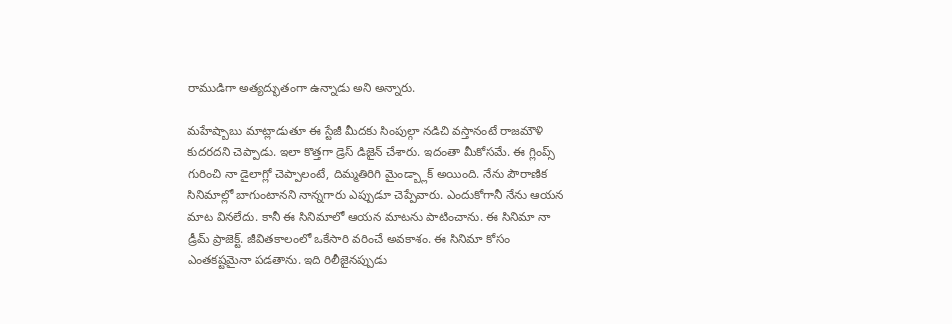రాముడిగా అత్యద్భుతంగా ఉన్నాడు అని అన్నారు.

మహేష్బాబు మాట్లాడుతూ ఈ స్టేజీ మీదకు సింపుల్గా నడిచి వస్తానంటే రాజమౌళి కుదరదని చెప్పాడు. ఇలా కొత్తగా డ్రెస్ డిజైన్ చేశారు. ఇదంతా మీకోసమే. ఈ గ్లింప్స్ గురించి నా డైలాగ్లో చెప్పాలంటే, దిమ్మతిరిగి మైండ్బ్లాక్ అయింది. నేను పౌరాణిక సినిమాల్లో బాగుంటానని నాన్నగారు ఎప్పుడూ చెప్పేవారు. ఎందుకోగానీ నేను ఆయన మాట వినలేదు. కానీ ఈ సినిమాలో ఆయన మాటను పాటించాను. ఈ సినిమా నా డ్రీమ్ ప్రాజెక్ట్. జీవితకాలంలో ఒకేసారి వరించే అవకాశం. ఈ సినిమా కోసం ఎంతకష్టమైనా పడతాను. ఇది రిలీజైనప్పుడు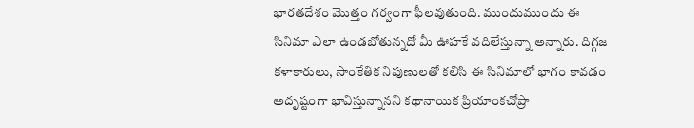భారతదేశం మొత్తం గర్వంగా ఫీలవుతుంది. ముందుముందు ఈ సినిమా ఎలా ఉండబోతున్నదో మీ ఊహకే వదిలేస్తున్నా అన్నారు. దిగ్గజ కళాకారులు, సాంకేతిక నిపుణులతో కలిసి ఈ సినిమాలో భాగం కావడం అదృష్టంగా భావిస్తున్నానని కథానాయిక ప్రియాంకచోప్రా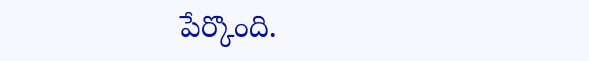పేర్కొంది.